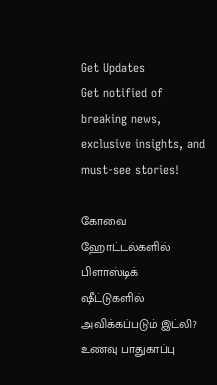Get Updates
Get notified of breaking news, exclusive insights, and must-see stories!

கோவை ஹோட்டல்களில் பிளாஸ்டிக் ஷீட்டுகளில் அவிக்கப்படும் இட்லி? உணவு பாதுகாப்பு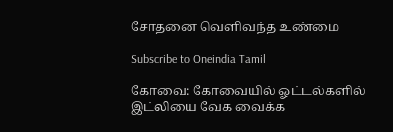சோதனை வெளிவந்த உண்மை

Subscribe to Oneindia Tamil

கோவை: கோவையில் ஓட்டல்களில் இட்லியை வேக வைக்க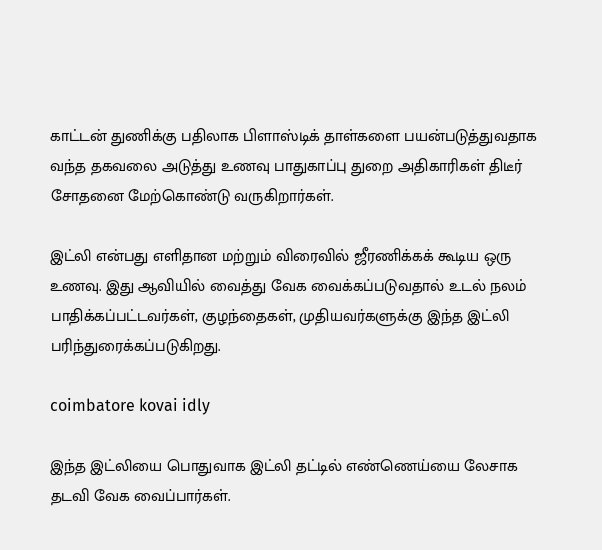காட்டன் துணிக்கு பதிலாக பிளாஸ்டிக் தாள்களை பயன்படுத்துவதாக வந்த தகவலை அடுத்து உணவு பாதுகாப்பு துறை அதிகாரிகள் திடீர் சோதனை மேற்கொண்டு வருகிறார்கள்.

இட்லி என்பது எளிதான மற்றும் விரைவில் ஜீரணிக்கக் கூடிய ஒரு உணவு. இது ஆவியில் வைத்து வேக வைக்கப்படுவதால் உடல் நலம் பாதிக்கப்பட்டவர்கள், குழந்தைகள், முதியவர்களுக்கு இந்த இட்லி பரிந்துரைக்கப்படுகிறது.

coimbatore kovai idly

இந்த இட்லியை பொதுவாக இட்லி தட்டில் எண்ணெய்யை லேசாக தடவி வேக வைப்பார்கள்.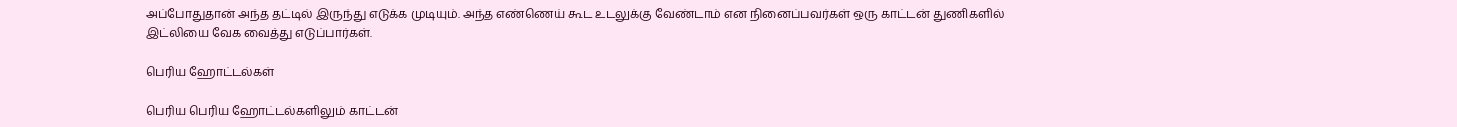அப்போதுதான் அந்த தட்டில் இருந்து எடுக்க முடியும். அந்த எண்ணெய் கூட உடலுக்கு வேண்டாம் என நினைப்பவர்கள் ஒரு காட்டன் துணிகளில் இட்லியை வேக வைத்து எடுப்பார்கள்.

பெரிய ஹோட்டல்கள்

பெரிய பெரிய ஹோட்டல்களிலும் காட்டன்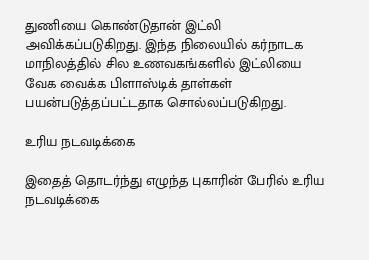துணியை கொண்டுதான் இட்லி அவிக்கப்படுகிறது. இந்த நிலையில் கர்நாடக மாநிலத்தில் சில உணவகங்களில் இட்லியை வேக வைக்க பிளாஸ்டிக் தாள்கள் பயன்படுத்தப்பட்டதாக சொல்லப்படுகிறது.

உரிய நடவடிக்கை

இதைத் தொடர்ந்து எழுந்த புகாரின் பேரில் உரிய நடவடிக்கை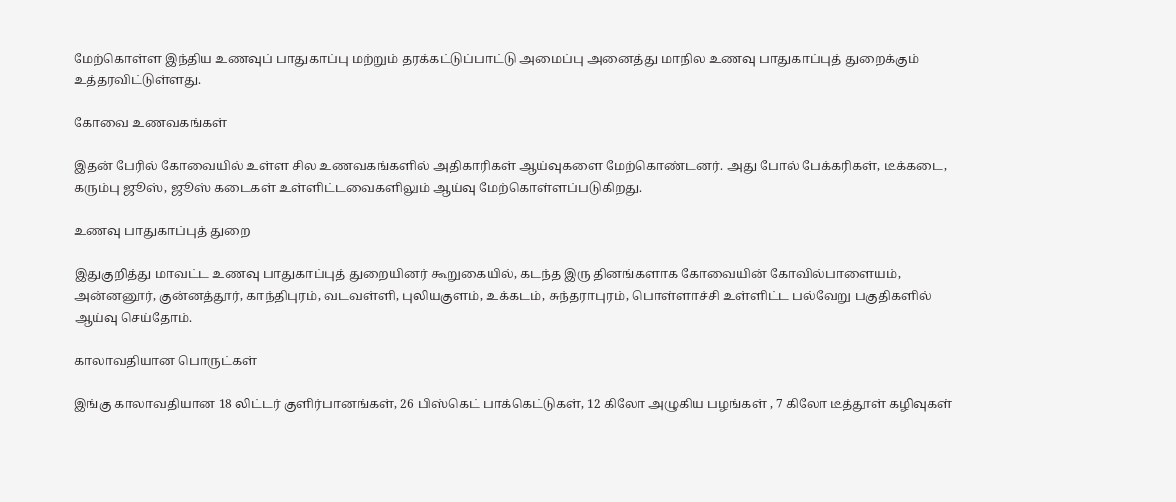மேற்கொள்ள இந்திய உணவுப் பாதுகாப்பு மற்றும் தரக்கட்டுப்பாட்டு அமைப்பு அனைத்து மாநில உணவு பாதுகாப்புத் துறைக்கும் உத்தரவிட்டுள்ளது.

கோவை உணவகங்கள்

இதன் பேரில் கோவையில் உள்ள சில உணவகங்களில் அதிகாரிகள் ஆய்வுகளை மேற்கொண்டனர். அது போல் பேக்கரிகள், டீக்கடை, கரும்பு ஜூஸ், ஜூஸ் கடைகள் உள்ளிட்டவைகளிலும் ஆய்வு மேற்கொள்ளப்படுகிறது.

உணவு பாதுகாப்புத் துறை

இதுகுறித்து மாவட்ட உணவு பாதுகாப்புத் துறையினர் கூறுகையில், கடந்த இரு தினங்களாக கோவையின் கோவில்பாளையம், அன்னனூர், குன்னத்தூர், காந்திபுரம், வடவள்ளி, புலியகுளம், உக்கடம், சுந்தராபுரம், பொள்ளாச்சி உள்ளிட்ட பல்வேறு பகுதிகளில் ஆய்வு செய்தோம்.

காலாவதியான பொருட்கள்

இங்கு காலாவதியான 18 லிட்டர் குளிர்பானங்கள், 26 பிஸ்கெட் பாக்கெட்டுகள், 12 கிலோ அழுகிய பழங்கள் , 7 கிலோ டீத்தூள் கழிவுகள்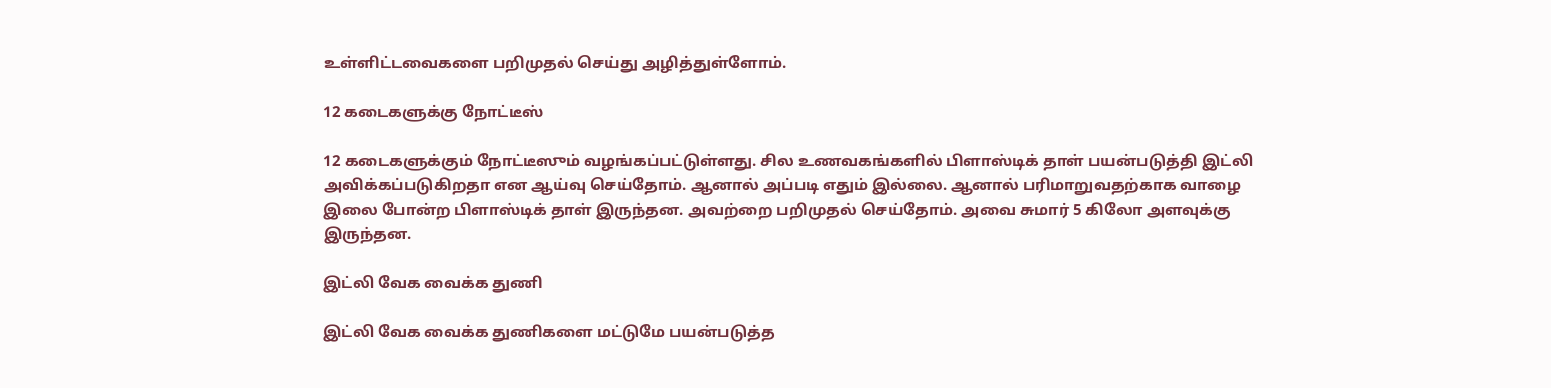உள்ளிட்டவைகளை பறிமுதல் செய்து அழித்துள்ளோம்.

12 கடைகளுக்கு நோட்டீஸ்

12 கடைகளுக்கும் நோட்டீஸும் வழங்கப்பட்டுள்ளது. சில உணவகங்களில் பிளாஸ்டிக் தாள் பயன்படுத்தி இட்லி அவிக்கப்படுகிறதா என ஆய்வு செய்தோம். ஆனால் அப்படி எதும் இல்லை. ஆனால் பரிமாறுவதற்காக வாழை இலை போன்ற பிளாஸ்டிக் தாள் இருந்தன. அவற்றை பறிமுதல் செய்தோம். அவை சுமார் 5 கிலோ அளவுக்கு இருந்தன.

இட்லி வேக வைக்க துணி

இட்லி வேக வைக்க துணிகளை மட்டுமே பயன்படுத்த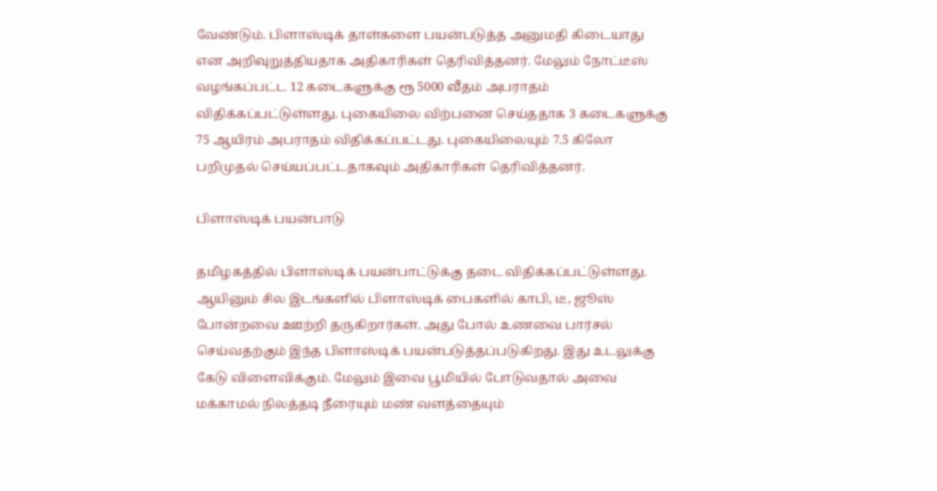வேண்டும். பிளாஸ்டிக் தாள்களை பயன்படுத்த அனுமதி கிடையாது என அறிவுறுத்தியதாக அதிகாரிகள் தெரிவித்தனர். மேலும் நோட்டீஸ் வழங்கப்பட்ட 12 கடைகளுக்கு ரூ 5000 வீதம் அபராதம் விதிக்கப்பட்டுள்ளது. புகையிலை விற்பனை செய்ததாக 3 கடைகளுக்கு 75 ஆயிரம் அபராதம் விதிக்கப்பட்டது. புகையிலையும் 7.5 கிலோ பறிமுதல் செய்யப்பட்டதாகவும் அதிகாரிகள் தெரிவித்தனர்.

பிளாஸ்டிக் பயன்பாடு

தமிழகத்தில் பிளாஸ்டிக் பயன்பாட்டுக்கு தடை விதிக்கப்பட்டுள்ளது. ஆயினும் சில இடங்களில் பிளாஸ்டிக் பைகளில் காபி, டீ, ஜூஸ் போன்றவை ஊற்றி தருகிறார்கள். அது போல் உணவை பார்சல் செய்வதற்கும் இந்த பிளாஸ்டிக் பயன்படுத்தப்படுகிறது. இது உடலுக்கு கேடு விளைவிக்கும். மேலும் இவை பூமியில் போடுவதால் அவை மக்காமல் நிலத்தடி நீரையும் மண் வளத்தையும்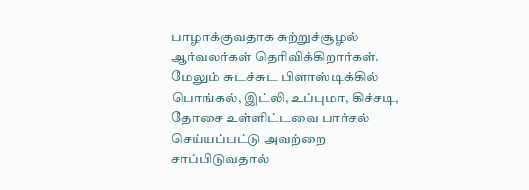பாழாக்குவதாக சுற்றுச்சூழல் ஆர்வலர்கள் தெரிவிக்கிறார்கள். மேலும் சுடச்சுட பிளாஸ்டிக்கில் பொங்கல், இட்லி, உப்புமா, கிச்சடி, தோசை உள்ளிட்டவை பார்சல் செய்யப்பட்டு அவற்றை சாப்பிடுவதால்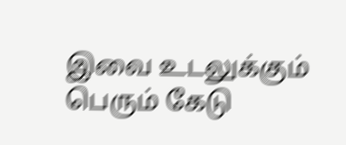இவை உடலுக்கும் பெரும் கேடு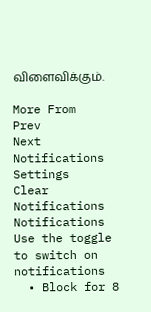விளைவிக்கும்.

More From
Prev
Next
Notifications
Settings
Clear Notifications
Notifications
Use the toggle to switch on notifications
  • Block for 8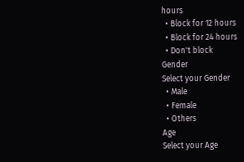hours
  • Block for 12 hours
  • Block for 24 hours
  • Don't block
Gender
Select your Gender
  • Male
  • Female
  • Others
Age
Select your Age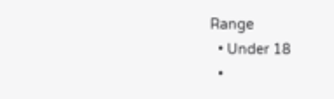Range
  • Under 18
  •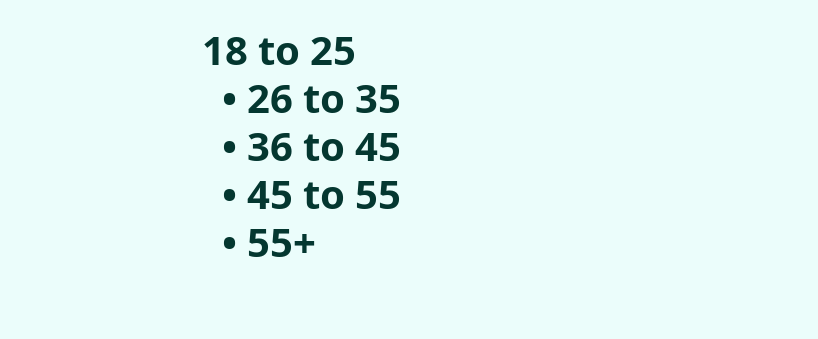18 to 25
  • 26 to 35
  • 36 to 45
  • 45 to 55
  • 55+